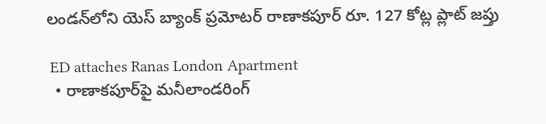లండన్‌లోని యెస్ బ్యాంక్ ప్రమోటర్ రాణాకపూర్ రూ. 127 కోట్ల ప్లాట్ జప్తు

 ED attaches Ranas London Apartment
  • రాణాకపూర్‌పై మనీలాండరింగ్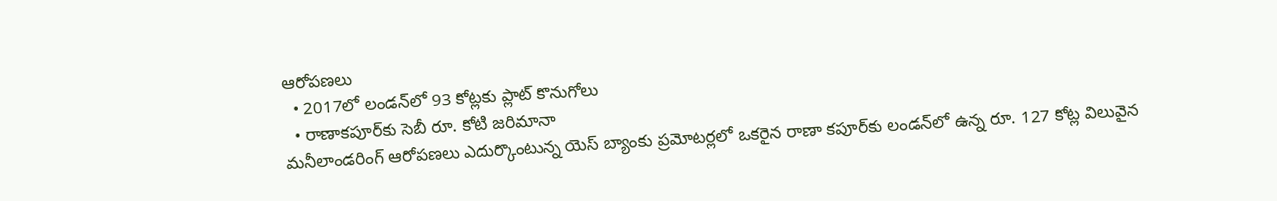ఆరోపణలు
  • 2017లో లండన్‌లో 93 కోట్లకు ప్లాట్ కొనుగోలు
  • రాణాకపూర్‌కు సెబీ రూ. కోటి జరిమానా
మనీలాండరింగ్ ఆరోపణలు ఎదుర్కొంటున్న యెస్ బ్యాంకు ప్రమోటర్లలో ఒకరైన రాణా కపూర్‌కు లండన్‌లో ఉన్న రూ. 127 కోట్ల విలువైన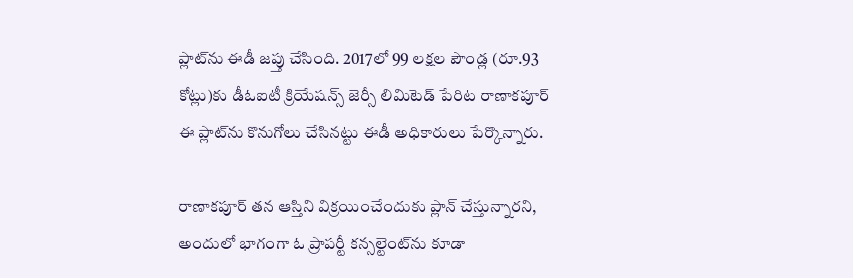ప్లాట్‌ను ఈడీ జప్తు చేసింది. 2017లో 99 లక్షల పౌండ్ల (రూ.93 కోట్లు)కు డీఓఐటీ క్రియేషన్స్ జెర్సీ లిమిటెడ్ పేరిట రాణాకపూర్ ఈ ప్లాట్‌ను కొనుగోలు చేసినట్టు ఈడీ అధికారులు పేర్కొన్నారు.

రాణాకపూర్ తన ఆస్తిని విక్రయించేందుకు ప్లాన్ చేస్తున్నారని, అందులో భాగంగా ఓ ప్రాపర్టీ కన్సల్టెంట్‌ను కూడా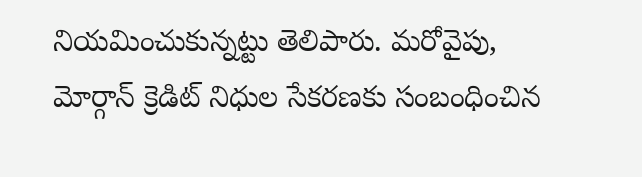నియమించుకున్నట్టు తెలిపారు. మరోవైపు, మోర్గాన్‌ క్రెడిట్‌ నిధుల సేకరణకు సంబంధించిన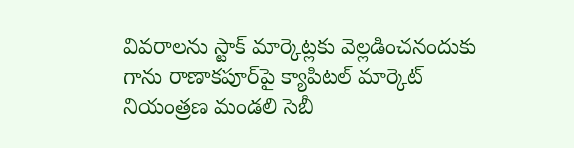వివరాలను స్టాక్‌ మార్కెట్లకు వెల్లడించనందుకు గాను రాణాకపూర్‌పై క్యాపిటల్ మార్కెట్ నియంత్రణ మండలి సెబీ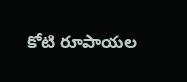కోటి రూపాయల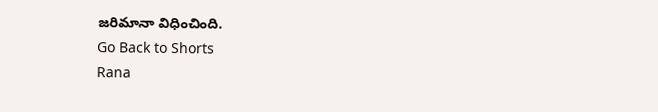జరిమానా విధించింది.
Go Back to Shorts
Rana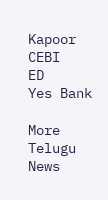Kapoor
CEBI
ED
Yes Bank

More Telugu News